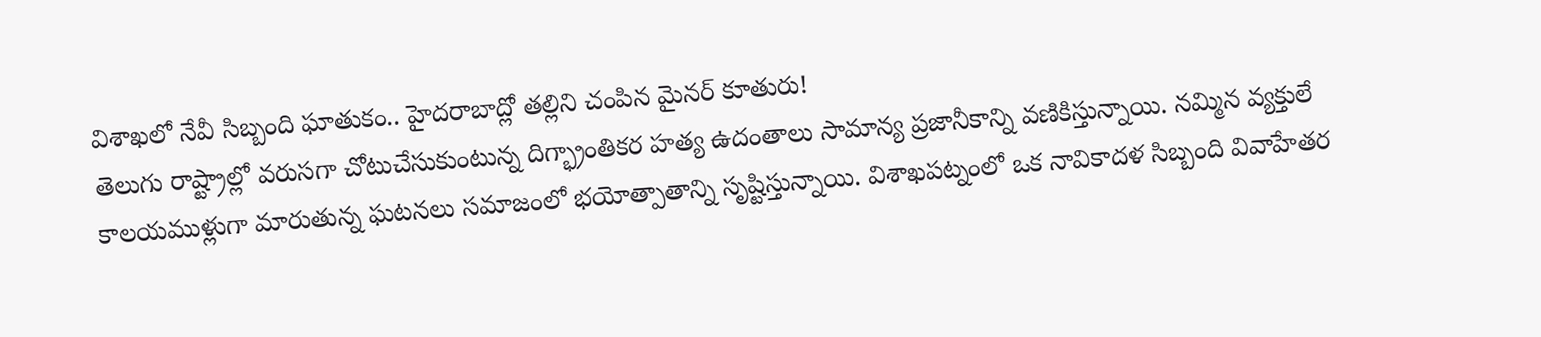విశాఖలో నేవీ సిబ్బంది ఘాతుకం.. హైదరాబాద్లో తల్లిని చంపిన మైనర్ కూతురు!
తెలుగు రాష్ట్రాల్లో వరుసగా చోటుచేసుకుంటున్న దిగ్భ్రాంతికర హత్య ఉదంతాలు సామాన్య ప్రజానీకాన్ని వణికిస్తున్నాయి. నమ్మిన వ్యక్తులే కాలయముళ్లుగా మారుతున్న ఘటనలు సమాజంలో భయోత్పాతాన్ని సృష్టిస్తున్నాయి. విశాఖపట్నంలో ఒక నావికాదళ సిబ్బంది వివాహేతర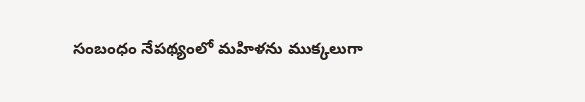సంబంధం నేపథ్యంలో మహిళను ముక్కలుగా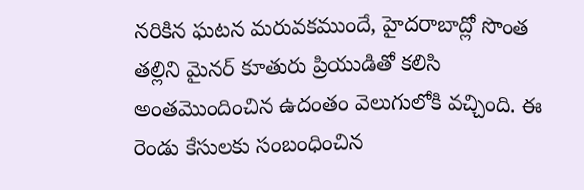నరికిన ఘటన మరువకముందే, హైదరాబాద్లో సొంత తల్లిని మైనర్ కూతురు ప్రియుడితో కలిసి అంతమొందించిన ఉదంతం వెలుగులోకి వచ్చింది. ఈ రెండు కేసులకు సంబంధించిన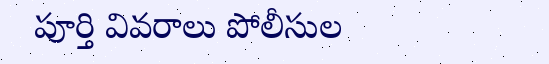పూర్తి వివరాలు పోలీసుల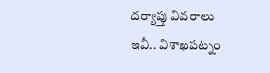దర్యాప్తు వివరాలు ఇవీ.. విశాఖపట్నం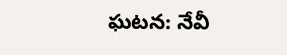ఘటన: నేవీ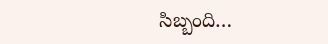సిబ్బంది…